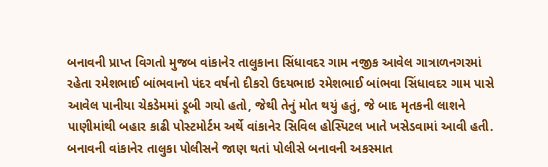બનાવની પ્રાપ્ત વિગતો મુજબ વાંકાનેર તાલુકાના સિંધાવદર ગામ નજીક આવેલ ગાત્રાળનગરમાં રહેતા રમેશભાઈ બાંભવાનો પંદર વર્ષનો દીકરો ઉદયભાઇ રમેશભાઈ બાંભવા સિંધાવદર ગામ પાસે આવેલ પાનીયા ચેકડેમમાં ડૂબી ગયો હતો, જેથી તેનું મોત થયું હતું, જે બાદ મૃતકની લાશને પાણીમાંથી બહાર કાઢી પોસ્ટમોર્ટમ અર્થે વાંકાનેર સિવિલ હોસ્પિટલ ખાતે ખસેડવામાં આવી હતી. બનાવની વાંકાનેર તાલુકા પોલીસને જાણ થતાં પોલીસે બનાવની અકસ્માત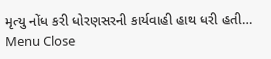મૃત્યુ નોંધ કરી ધોરણસરની કાર્યવાહી હાથ ધરી હતી…
Menu Close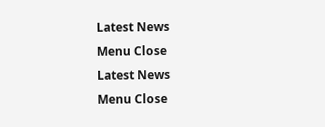Latest News
Menu Close
Latest News
Menu Close